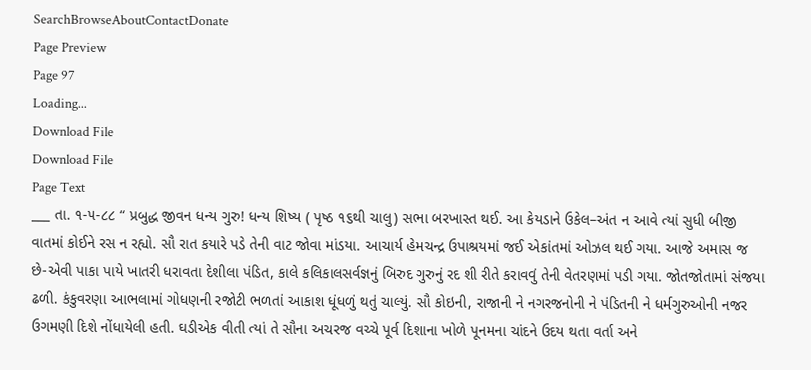SearchBrowseAboutContactDonate
Page Preview
Page 97
Loading...
Download File
Download File
Page Text
___ તા. ૧-૫-૮૮ “ પ્રબુદ્ધ જીવન ધન્ય ગુરુ! ધન્ય શિષ્ય ( પૃષ્ઠ ૧૬થી ચાલુ) સભા બરખાસ્ત થઈ. આ કેયડાને ઉકેલ–અંત ન આવે ત્યાં સુધી બીજી વાતમાં કોઈને રસ ન રહ્યો. સૌ રાત કયારે પડે તેની વાટ જોવા માંડયા. આચાર્ય હેમચન્દ્ર ઉપાશ્રયમાં જઈ એકાંતમાં ઓઝલ થઈ ગયા. આજે અમાસ જ છે-એવી પાકા પાયે ખાતરી ધરાવતા દેશીલા પંડિત, કાલે કલિકાલસર્વજ્ઞનું બિરુદ ગુરુનું રદ શી રીતે કરાવવું તેની વેતરણમાં પડી ગયા. જોતજોતામાં સંજયા ઢળી. કંકુવરણા આભલામાં ગોધણની રજોટી ભળતાં આકાશ ધૂંધળું થતું ચાલ્યું. સૌ કોઇની, રાજાની ને નગરજનોની ને પંડિતની ને ધર્મગુરુઓની નજર ઉગમણી દિશે નોંધાયેલી હતી. ઘડીએક વીતી ત્યાં તે સૌના અચરજ વચ્ચે પૂર્વ દિશાના ખોળે પૂનમના ચાંદને ઉદય થતા વર્તા અને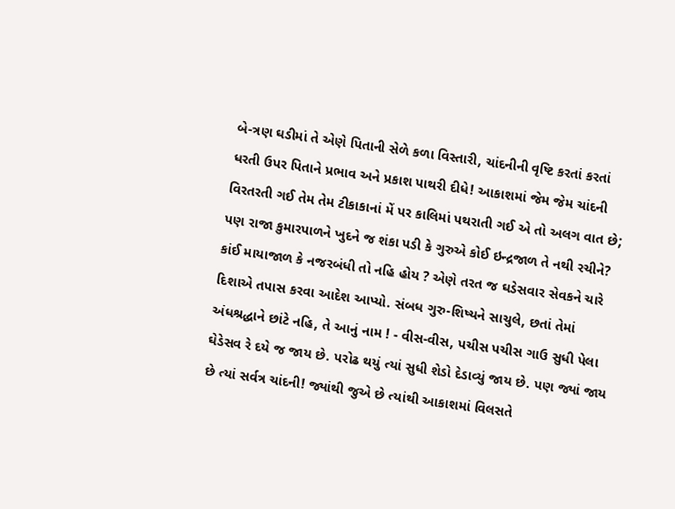બે-ત્રણ ઘડીમાં તે એણે પિતાની સેળે કળા વિસ્તારી, ચાંદનીની વૃષ્ટિ કરતાં કરતાં ધરતી ઉપર પિતાને પ્રભાવ અને પ્રકાશ પાથરી દીધે! આકાશમાં જેમ જેમ ચાંદની વિરતરતી ગઈ તેમ તેમ ટીકાકાનાં મેં પર કાલિમાં પથરાતી ગઈ એ તો અલગ વાત છે; પણ રાજા કુમારપાળને ખુદને જ શંકા પડી કે ગુરુએ કોઈ ઇન્દ્રજાળ તે નથી રચીને? કાંઈ માયાજાળ કે નજરબંધી તો નહિ હોય ? એણે તરત જ ઘડેસવાર સેવકને ચારે દિશાએ તપાસ કરવા આદેશ આપ્યો. સંબધ ગુરુ-શિષ્યને સાચુલે, છતાં તેમાં અંધશ્રદ્ધાને છાંટે નહિ, તે આનું નામ ! - વીસ-વીસ, પચીસ પચીસ ગાઉ સુધી પેલા ઘેડેસવ રે દયે જ જાય છે. પરોઢ થયું ત્યાં સુધી શેડો દેડાવ્યું જાય છે. પણ જ્યાં જાય છે ત્યાં સર્વત્ર ચાંદની! જ્યાંથી જુએ છે ત્યાંથી આકાશમાં વિલસતે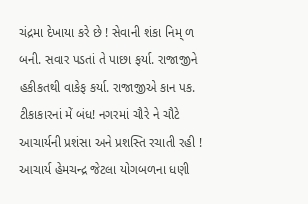ચંદ્રમા દેખાયા કરે છે ! સેવાની શંકા નિમ્ ળ બની. સવાર પડતાં તે પાછા ફર્યા. રાજાજીને હકીકતથી વાકેફ કર્યા. રાજાજીએ કાન પક. ટીકાકારનાં મેં બંધ! નગરમાં ચૌરે ને ચૌટે આચાર્યની પ્રશંસા અને પ્રશસ્તિ રચાતી રહી ! આચાર્ય હેમચન્દ્ર જેટલા યોગબળના ધણી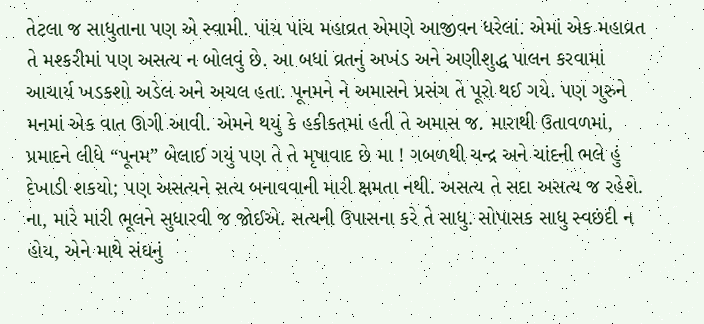તેટલા જ સાધુતાના પણ એ સ્વામી. પાંચ પાંચ મહાવ્રત એમણે આજીવન ધરેલાં. એમાં એક મહાવ્રત તે મશ્કરીમાં પણ અસત્ય ન બોલવું છે. આ બધાં વ્રતનું અખંડ અને અણીશુદ્ધ પાલન કરવામાં આચાર્ય ખડકશો અડેલ અને અચલ હતા. પૂનમને ને અમાસને પ્રસંગ તે પૂરો થઈ ગયે. પણ ગુરુને મનમાં એક વાત ઊગી આવી. એમને થયું કે હકીકતમાં હતી તે અમાસ જ. મારાથી ઉતાવળમાં, પ્રમાદને લીધે “પૂનમ” બેલાઈ ગયું પણ તે તે મૃષાવાદ છે મા ! ગબળથી ચન્દ્ર અને ચાંદની ભલે હું દેખાડી શકયો; પણ અસત્યને સત્ય બનાવવાની મારી ક્ષમતા નથી. અસત્ય તે સદા અસત્ય જ રહેશે. ના, મારે મારી ભૂલને સુધારવી જ જોઈએ. સત્યની ઉપાસના કરે તે સાધુ. સોપાસક સાધુ સ્વછંદી ન હોય, એને માથે સંઘનું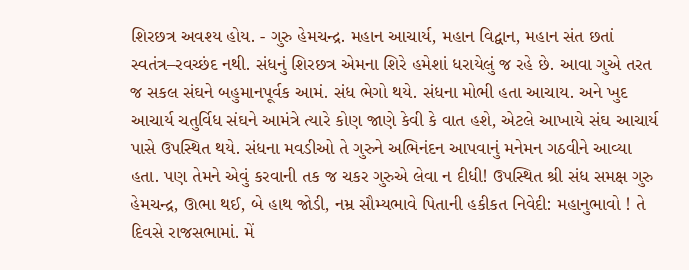શિરછત્ર અવશ્ય હોય. - ગુરુ હેમચન્દ્ર. મહાન આચાર્ય, મહાન વિદ્વાન, મહાન સંત છતાં સ્વતંત્ર–રવચ્છંદ નથી. સંધનું શિરછત્ર એમના શિરે હમેશાં ધરાયેલું જ રહે છે. આવા ગુએ તરત જ સકલ સંઘને બહુમાનપૂર્વક આમં. સંધ ભેગો થયે. સંધના મોભી હતા આચાય. અને ખુદ આચાર્ય ચતુર્વિધ સંઘને આમંત્રે ત્યારે કોણ જાણે કેવી કે વાત હશે, એટલે આખાયે સંઘ આચાર્ય પાસે ઉપસ્થિત થયે. સંધના મવડીઓ તે ગુરુને અભિનંદન આપવાનું મનેમન ગઠવીને આવ્યા હતા. પણ તેમને એવું કરવાની તક જ ચકર ગુરુએ લેવા ન દીધી! ઉપસ્થિત શ્રી સંધ સમક્ષ ગુરુ હેમચન્દ્ર, ઊભા થઈ, બે હાથ જોડી, નમ્ર સૌમ્યભાવે પિતાની હકીકત નિવેદી: મહાનુભાવો ! તે દિવસે રાજસભામાં. મેં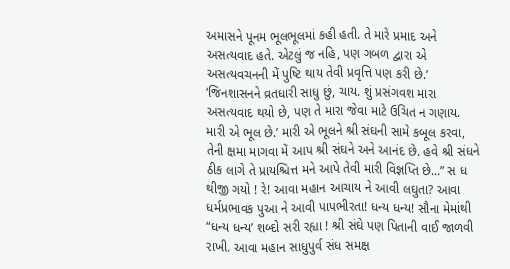અમાસને પૂનમ ભૂલભૂલમાં કહી હતી. તે મારે પ્રમાદ અને અસત્યવાદ હતે. એટલું જ નહિ, પણ ગબળ દ્વારા એ અસત્યવચનની મેં પુષ્ટિ થાય તેવી પ્રવૃત્તિ પણ કરી છે.’ ‘જિનશાસનને વ્રતધારી સાધુ છું, ચાય. શું પ્રસંગવશ મારા અસત્યવાદ થયો છે, પણ તે મારા જેવા માટે ઉચિત ન ગણાય. મારી એ ભૂલ છે.’ મારી એ ભૂલને શ્રી સંઘની સામે કબૂલ કરવા, તેની ક્ષમા માગવા મેં આપ શ્રી સંઘને અને આનંદ છે. હવે શ્રી સંધને ઠીક લાગે તે પ્રાયશ્ચિત્ત મને આપે તેવી મારી વિજ્ઞપ્તિ છે...” સ ધ થીજી ગયો ! રે! આવા મહાન આચાય ને આવી લઘુતા? આવા ધર્મપ્રભાવક પુઆ ને આવી પાપભીરતા! ધન્ય ધન્ય! સૌના મેમાંથી “ધન્ય ધન્ય’ શબ્દો સરી રહ્યા ! શ્રી સંઘે પણ પિતાની વાઈ જાળવી રાખી. આવા મહાન સાધુપુર્વ સંધ સમક્ષ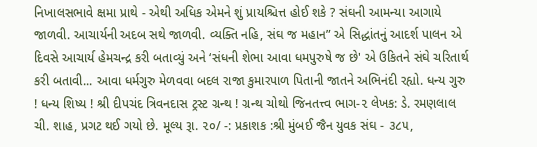નિખાલસભાવે ક્ષમા પ્રાથે - એથી અધિક એમને શું પ્રાયશ્ચિત્ત હોઈ શકે ? સંઘની આમન્યા આગાયે જાળવી. આચાર્યની અદબ સથે જાળવી. વ્યક્તિ નહિ, સંઘ જ મહાન” એ સિદ્ધાંતનું આદર્શ પાલન એ દિવસે આચાર્ય હેમચન્દ્ર કરી બતાવ્યું અને ‘સંધની શેભા આવા ધમપુરુષે જ છે' એ ઉકિતને સંઘે ચરિતાર્થ કરી બતાવી... આવા ધર્મગુરુ મેળવવા બદલ રાજા કુમારપાળ પિતાની જાતને અભિનંદી રહ્યો. ધન્ય ગુરુ ! ધન્ય શિષ્ય ! શ્રી દીપચંદ ત્રિવનદાસ ટ્રસ્ટ ગ્રન્થ ! ગ્રન્થ ચોથો જિનતત્ત્વ ભાગ-૨ લેખક: ડે. રમણલાલ ચી. શાહ, પ્રગટ થઈ ગયો છે. મૂલ્ય રૂા. ૨૦/ -: પ્રકાશક :શ્રી મુંબઈ જૈન યુવક સંઘ - ૩૮૫,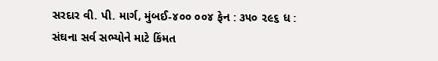સરદાર વી. પી. માર્ગ, મુંબઈ-૪૦૦ ૦૦૪ ફેન : ૩૫૦ ૨૯૬ ધ : સંઘના સર્વ સભ્યોને માટે કિંમત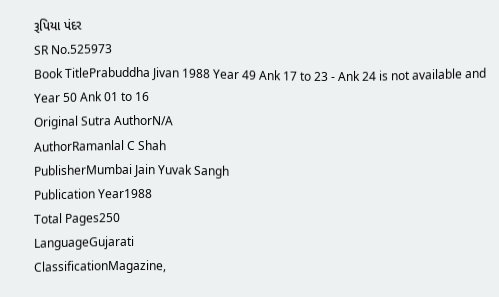રૂપિયા પંદર
SR No.525973
Book TitlePrabuddha Jivan 1988 Year 49 Ank 17 to 23 - Ank 24 is not available and Year 50 Ank 01 to 16
Original Sutra AuthorN/A
AuthorRamanlal C Shah
PublisherMumbai Jain Yuvak Sangh
Publication Year1988
Total Pages250
LanguageGujarati
ClassificationMagazine,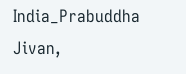India_Prabuddha Jivan,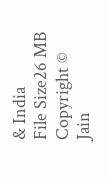& India
File Size26 MB
Copyright © Jain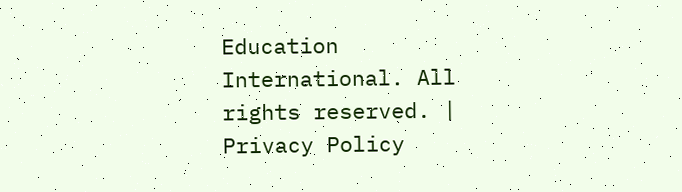Education International. All rights reserved. | Privacy Policy